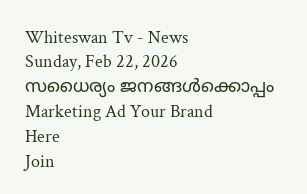Whiteswan Tv - News
Sunday, Feb 22, 2026
സധൈര്യം ജനങ്ങൾക്കൊപ്പം
Marketing Ad Your Brand
Here
Join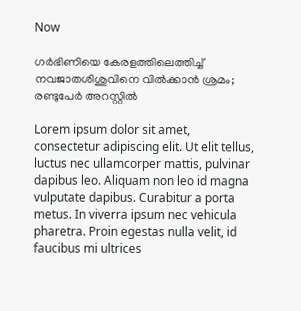Now

ഗർഭിണിയെ കേരളത്തിലെത്തിച്ച് നവജാതശിശുവിനെ വിൽക്കാൻ ശ്രമം; രണ്ടുപേർ അറസ്റ്റിൽ

Lorem ipsum dolor sit amet, consectetur adipiscing elit. Ut elit tellus, luctus nec ullamcorper mattis, pulvinar dapibus leo. Aliquam non leo id magna vulputate dapibus. Curabitur a porta metus. In viverra ipsum nec vehicula pharetra. Proin egestas nulla velit, id faucibus mi ultrices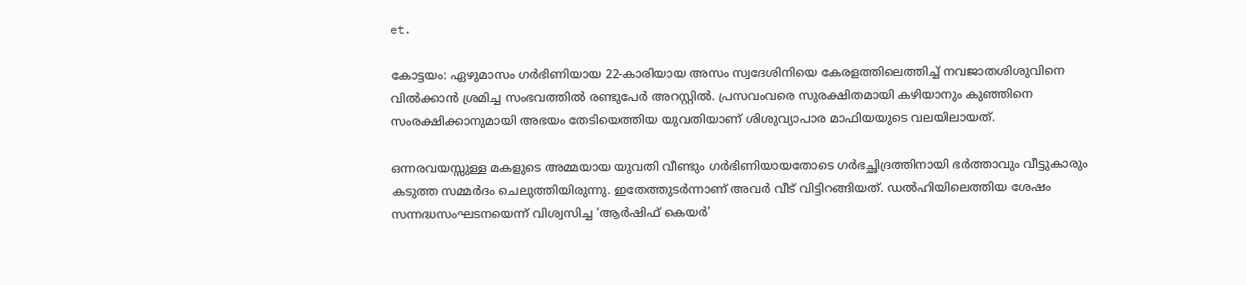et.

കോട്ടയം: ഏഴുമാസം ഗർഭിണിയായ 22-കാരിയായ അസം സ്വദേശിനിയെ കേരളത്തിലെത്തിച്ച് നവജാതശിശുവിനെ വിൽക്കാൻ ശ്രമിച്ച സംഭവത്തിൽ രണ്ടുപേർ അറസ്റ്റിൽ. പ്രസവംവരെ സുരക്ഷിതമായി കഴിയാനും കുഞ്ഞിനെ സംരക്ഷിക്കാനുമായി അഭയം തേടിയെത്തിയ യുവതിയാണ് ശിശുവ്യാപാര മാഫിയയുടെ വലയിലായത്.

ഒന്നരവയസ്സുള്ള മകളുടെ അമ്മയായ യുവതി വീണ്ടും ഗർഭിണിയായതോടെ ഗർഭച്ഛിദ്രത്തിനായി ഭർത്താവും വീട്ടുകാരും കടുത്ത സമ്മർദം ചെലുത്തിയിരുന്നു. ഇതേത്തുടർന്നാണ് അവർ വീട് വിട്ടിറങ്ങിയത്. ഡൽഹിയിലെത്തിയ ശേഷം സന്നദ്ധസംഘടനയെന്ന് വിശ്വസിച്ച ‘ആർഷിഫ് കെയർ’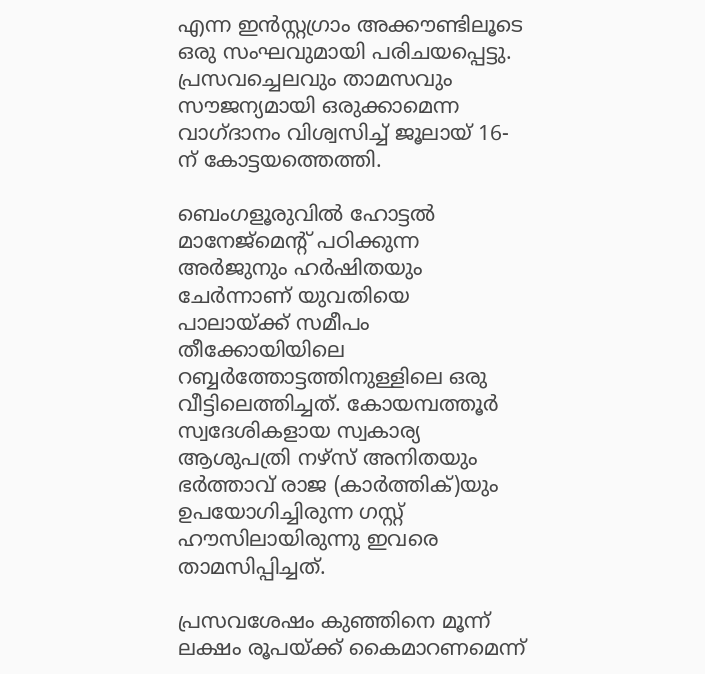എന്ന ഇൻസ്റ്റഗ്രാം അക്കൗണ്ടിലൂടെ ഒരു സംഘവുമായി പരിചയപ്പെട്ടു. പ്രസവച്ചെലവും താമസവും സൗജന്യമായി ഒരുക്കാമെന്ന വാഗ്ദാനം വിശ്വസിച്ച് ജൂലായ് 16-ന് കോട്ടയത്തെത്തി.

ബെംഗളൂരുവിൽ ഹോട്ടൽ മാനേജ്‌മെന്റ് പഠിക്കുന്ന അർജുനും ഹർഷിതയും ചേർന്നാണ് യുവതിയെ പാലായ്ക്ക് സമീപം തീക്കോയിയിലെ റബ്ബർത്തോട്ടത്തിനുള്ളിലെ ഒരു വീട്ടിലെത്തിച്ചത്. കോയമ്പത്തൂർ സ്വദേശികളായ സ്വകാര്യ ആശുപത്രി നഴ്‌സ് അനിതയും ഭർത്താവ് രാജ (കാർത്തിക്)യും ഉപയോഗിച്ചിരുന്ന ഗസ്റ്റ് ഹൗസിലായിരുന്നു ഇവരെ താമസിപ്പിച്ചത്.

പ്രസവശേഷം കുഞ്ഞിനെ മൂന്ന് ലക്ഷം രൂപയ്ക്ക് കൈമാറണമെന്ന്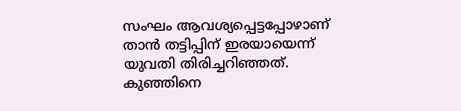സംഘം ആവശ്യപ്പെട്ടപ്പോഴാണ് താൻ തട്ടിപ്പിന് ഇരയായെന്ന് യുവതി തിരിച്ചറിഞ്ഞത്. കുഞ്ഞിനെ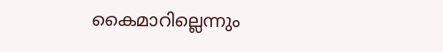കൈമാറില്ലെന്നും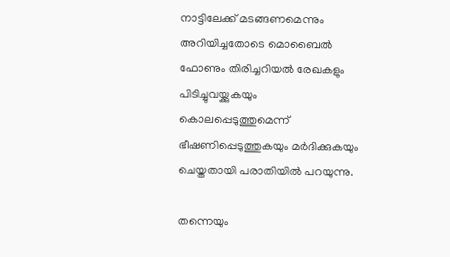നാട്ടിലേക്ക് മടങ്ങണമെന്നും അറിയിച്ചതോടെ മൊബൈൽ ഫോണും തിരിച്ചറിയൽ രേഖകളും പിടിച്ചുവയ്ക്കുകയും കൊലപ്പെടുത്തുമെന്ന് ഭീഷണിപ്പെടുത്തുകയും മർദിക്കുകയും ചെയ്തതായി പരാതിയിൽ പറയുന്നു.

തന്നെയും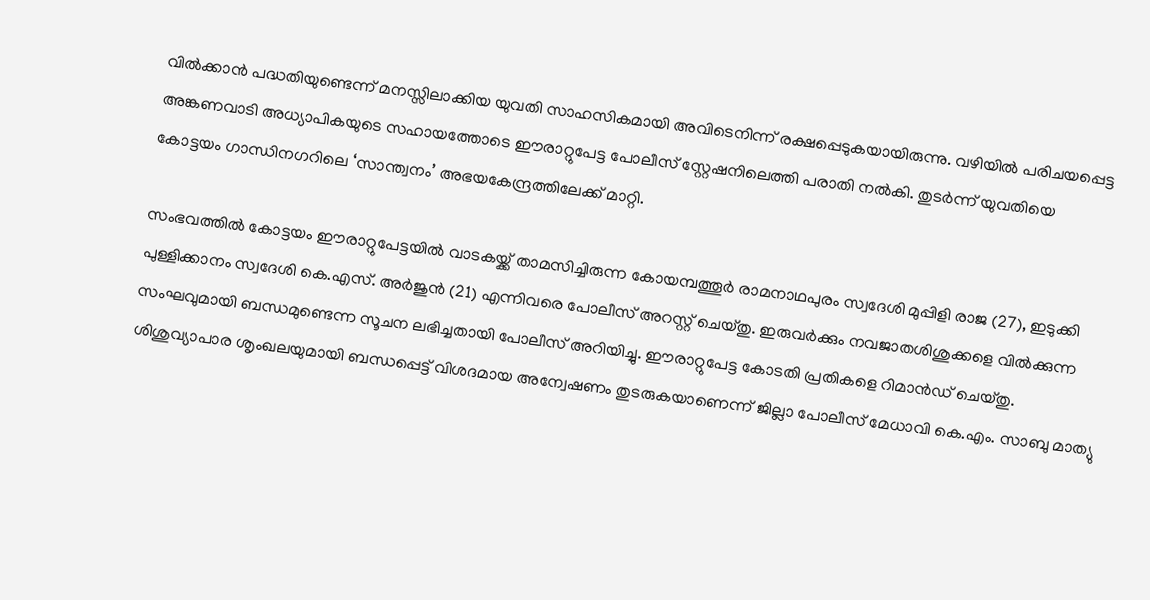വിൽക്കാൻ പദ്ധതിയുണ്ടെന്ന് മനസ്സിലാക്കിയ യുവതി സാഹസികമായി അവിടെനിന്ന് രക്ഷപ്പെടുകയായിരുന്നു. വഴിയിൽ പരിചയപ്പെട്ട അങ്കണവാടി അധ്യാപികയുടെ സഹായത്തോടെ ഈരാറ്റുപേട്ട പോലീസ് സ്റ്റേഷനിലെത്തി പരാതി നൽകി. തുടർന്ന് യുവതിയെ കോട്ടയം ഗാന്ധിനഗറിലെ ‘സാന്ത്വനം’ അഭയകേന്ദ്രത്തിലേക്ക് മാറ്റി.

സംഭവത്തിൽ കോട്ടയം ഈരാറ്റുപേട്ടയിൽ വാടകയ്ക്ക് താമസിച്ചിരുന്ന കോയമ്പത്തൂർ രാമനാഥപുരം സ്വദേശി മുപ്പിളി രാജ (27), ഇടുക്കി പുള്ളിക്കാനം സ്വദേശി കെ.എസ്. അർജുൻ (21) എന്നിവരെ പോലീസ് അറസ്റ്റ് ചെയ്തു. ഇരുവർക്കും നവജാതശിശുക്കളെ വിൽക്കുന്ന സംഘവുമായി ബന്ധമുണ്ടെന്ന സൂചന ലഭിച്ചതായി പോലീസ് അറിയിച്ചു. ഈരാറ്റുപേട്ട കോടതി പ്രതികളെ റിമാൻഡ് ചെയ്തു. ശിശുവ്യാപാര ശൃംഖലയുമായി ബന്ധപ്പെട്ട് വിശദമായ അന്വേഷണം തുടരുകയാണെന്ന് ജില്ലാ പോലീസ് മേധാവി കെ.എം. സാബു മാത്യു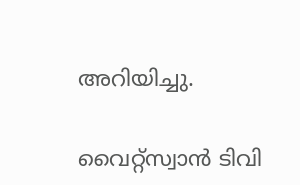അറിയിച്ചു.

വൈറ്റ്സ്വാൻ ടിവി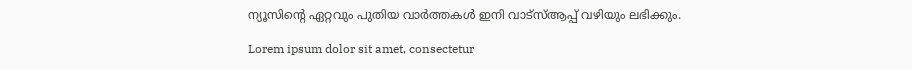ന്യൂസിന്റെ ഏറ്റവും പുതിയ വാർത്തകൾ ഇനി വാട്സ്ആപ്പ് വഴിയും ലഭിക്കും.

Lorem ipsum dolor sit amet, consectetur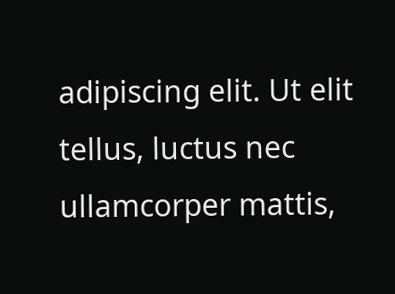adipiscing elit. Ut elit tellus, luctus nec ullamcorper mattis,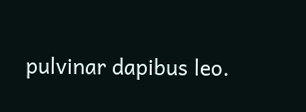pulvinar dapibus leo.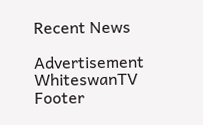Recent News

Advertisement
WhiteswanTV Footer